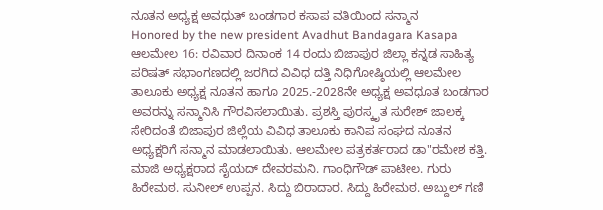ನೂತನ ಅಧ್ಯಕ್ಷ ಅವಧುತ್ ಬಂಡಗಾರ ಕಸಾಪ ವತಿಯಿಂದ ಸನ್ಮಾನ
Honored by the new president Avadhut Bandagara Kasapa
ಆಲಮೇಲ 16: ರವಿವಾರ ದಿನಾಂಕ 14 ರಂದು ಬಿಜಾಪುರ ಜಿಲ್ಲಾ ಕನ್ನಡ ಸಾಹಿತ್ಯ ಪರಿಷತ್ ಸಭಾಂಗಣದಲ್ಲಿ ಜರಗಿದ ವಿವಿಧ ದತ್ತಿ ನಿಧಿಗೋಷ್ಠಿಯಲ್ಲಿ ಆಲಮೇಲ ತಾಲೂಕು ಅಧ್ಯಕ್ಷ ನೂತನ ಹಾಗೂ 2025.-2028ನೇ ಅಧ್ಯಕ್ಷ ಅವಧೂತ ಬಂಡಗಾರ ಅವರನ್ನು ಸನ್ಮಾನಿಸಿ ಗೌರವಿಸಲಾಯಿತು. ಪ್ರಶಸ್ತಿ ಪುರಸ್ಕೃತ ಸುರೇಶ್ ಜಾಲಕ್ಕ ಸೇರಿದಂತೆ ಬಿಜಾಪುರ ಜಿಲ್ಲೆಯ ವಿವಿಧ ತಾಲೂಕು ಕಾನಿಪ ಸಂಘದ ನೂತನ ಅಧ್ಯಕ್ಷರಿಗೆ ಸನ್ಮಾನ ಮಾಡಲಾಯಿತು. ಆಲಮೇಲ ಪತ್ರಕರ್ತರಾದ ಡಾ"ರಮೇಶ ಕತ್ತಿ. ಮಾಜಿ ಅಧ್ಯಕ್ಷರಾದ ಸೈಯದ್ ದೇವರಮನಿ. ಗಾಂಧಿಗೌಡ್ ಪಾಟೀಲ. ಗುರು ಹಿರೇಮಠ. ಸುನೀಲ್ ಉಪ್ಪನ. ಸಿದ್ದು ಬಿರಾದಾರ. ಸಿದ್ದು ಹಿರೇಮಠ. ಅಬ್ದುಲ್ ಗಣಿ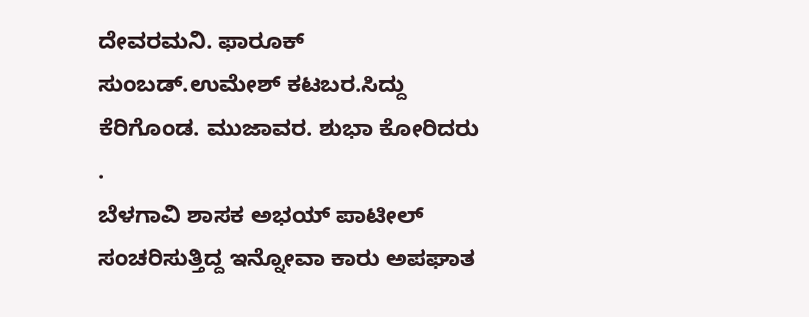ದೇವರಮನಿ. ಫಾರೂಕ್ ಸುಂಬಡ್.ಉಮೇಶ್ ಕಟಬರ.ಸಿದ್ದು ಕೆರಿಗೊಂಡ. ಮುಜಾವರ. ಶುಭಾ ಕೋರಿದರು .
ಬೆಳಗಾವಿ ಶಾಸಕ ಅಭಯ್ ಪಾಟೀಲ್ ಸಂಚರಿಸುತ್ತಿದ್ದ ಇನ್ನೋವಾ ಕಾರು ಅಪಘಾತ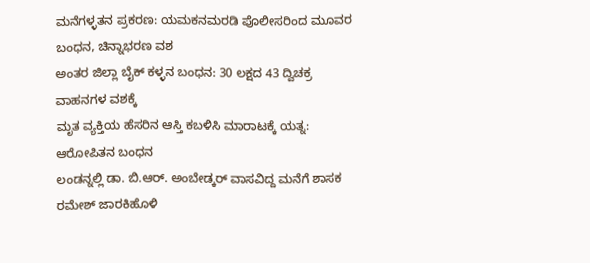ಮನೆಗಳ್ಳತನ ಪ್ರಕರಣ: ಯಮಕನಮರಡಿ ಪೊಲೀಸರಿಂದ ಮೂವರ ಬಂಧನ, ಚಿನ್ನಾಭರಣ ವಶ
ಅಂತರ ಜಿಲ್ಲಾ ಬೈಕ್ ಕಳ್ಳನ ಬಂಧನ: 30 ಲಕ್ಷದ 43 ದ್ವಿಚಕ್ರ ವಾಹನಗಳ ವಶಕ್ಕೆ
ಮೃತ ವ್ಯಕ್ತಿಯ ಹೆಸರಿನ ಆಸ್ತಿ ಕಬಳಿಸಿ ಮಾರಾಟಕ್ಕೆ ಯತ್ನ: ಆರೋಪಿತನ ಬಂಧನ
ಲಂಡನ್ನಲ್ಲಿ ಡಾ. ಬಿ.ಆರ್. ಅಂಬೇಡ್ಕರ್ ವಾಸವಿದ್ದ ಮನೆಗೆ ಶಾಸಕ ರಮೇಶ್ ಜಾರಕಿಹೊಳಿ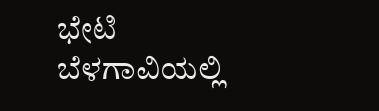ಭೇಟಿ
ಬೆಳಗಾವಿಯಲ್ಲಿ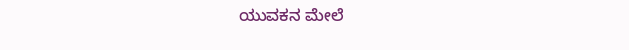ಯುವಕನ ಮೇಲೆ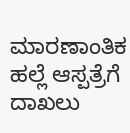ಮಾರಣಾಂತಿಕ ಹಲ್ಲೆ ಆಸ್ಪತ್ರೆಗೆ ದಾಖಲು